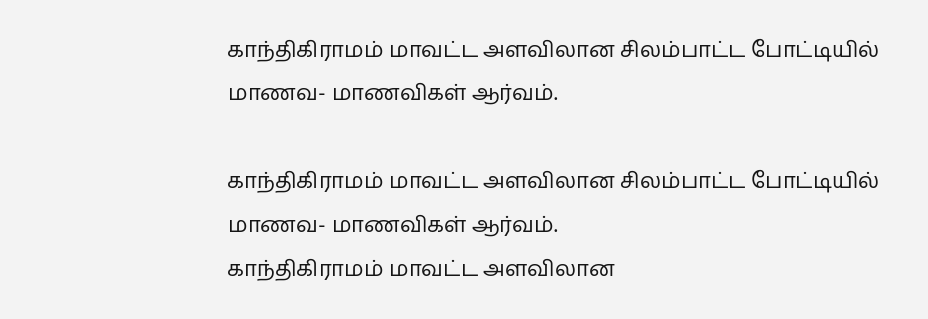காந்திகிராமம் மாவட்ட அளவிலான சிலம்பாட்ட போட்டியில் மாணவ- மாணவிகள் ஆர்வம்.

காந்திகிராமம் மாவட்ட அளவிலான சிலம்பாட்ட போட்டியில் மாணவ- மாணவிகள் ஆர்வம்.
காந்திகிராமம் மாவட்ட அளவிலான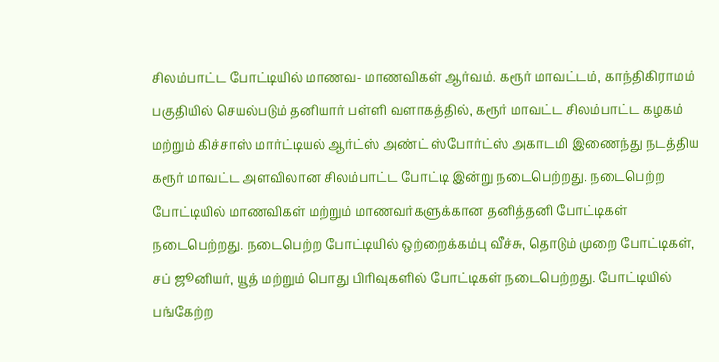சிலம்பாட்ட போட்டியில் மாணவ- மாணவிகள் ஆர்வம். கரூர் மாவட்டம், காந்திகிராமம் பகுதியில் செயல்படும் தனியார் பள்ளி வளாகத்தில், கரூர் மாவட்ட சிலம்பாட்ட கழகம் மற்றும் கிச்சாஸ் மார்ட்டியல் ஆர்ட்ஸ் அண்ட் ஸ்போர்ட்ஸ் அகாடமி இணைந்து நடத்திய கரூர் மாவட்ட அளவிலான சிலம்பாட்ட போட்டி இன்று நடைபெற்றது. நடைபெற்ற போட்டியில் மாணவிகள் மற்றும் மாணவர்களுக்கான தனித்தனி போட்டிகள் நடைபெற்றது. நடைபெற்ற போட்டியில் ஒற்றைக்கம்பு வீச்சு, தொடும் முறை போட்டிகள், சப் ஜூனியர், யூத் மற்றும் பொது பிரிவுகளில் போட்டிகள் நடைபெற்றது. போட்டியில் பங்கேற்ற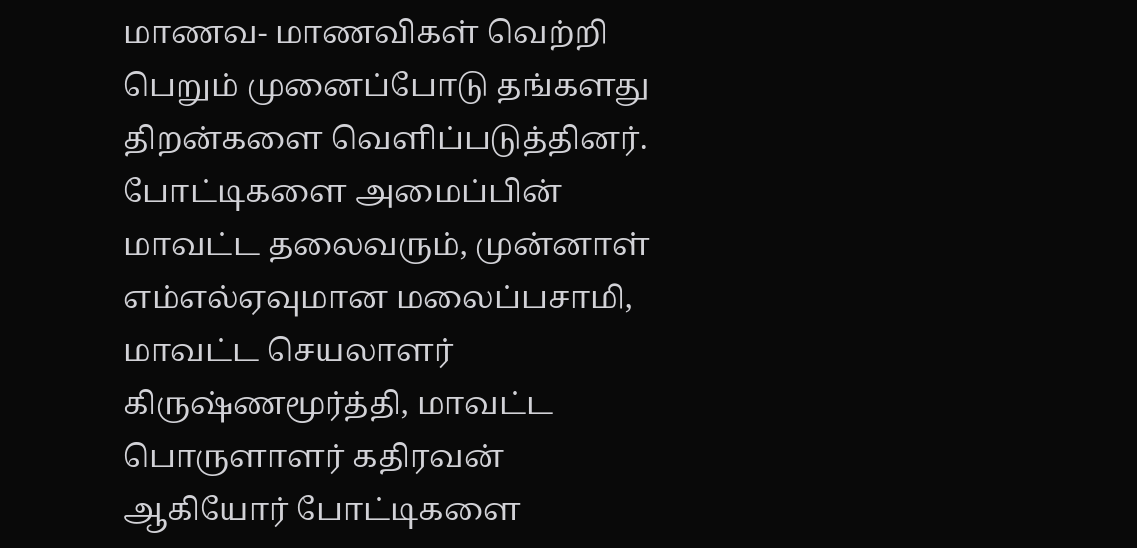மாணவ- மாணவிகள் வெற்றி பெறும் முனைப்போடு தங்களது திறன்களை வெளிப்படுத்தினர். போட்டிகளை அமைப்பின் மாவட்ட தலைவரும், முன்னாள் எம்எல்ஏவுமான மலைப்பசாமி, மாவட்ட செயலாளர் கிருஷ்ணமூர்த்தி, மாவட்ட பொருளாளர் கதிரவன் ஆகியோர் போட்டிகளை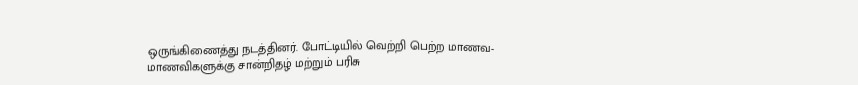ஒருங்கிணைத்து நடத்தினர். போட்டியில் வெற்றி பெற்ற மாணவ- மாணவிகளுக்கு சான்றிதழ் மற்றும் பரிசு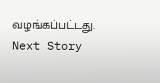வழங்கப்பட்டது.
Next Story